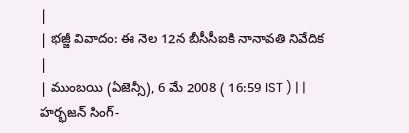|
| భజ్జీ వివాదం: ఈ నెల 12న బీసీసీఐకి నానావతి నివేదిక
|
| ముంబయి (ఏజెన్సీ), 6 మే 2008 ( 16:59 IST ) | |
హర్భజన్ సింగ్-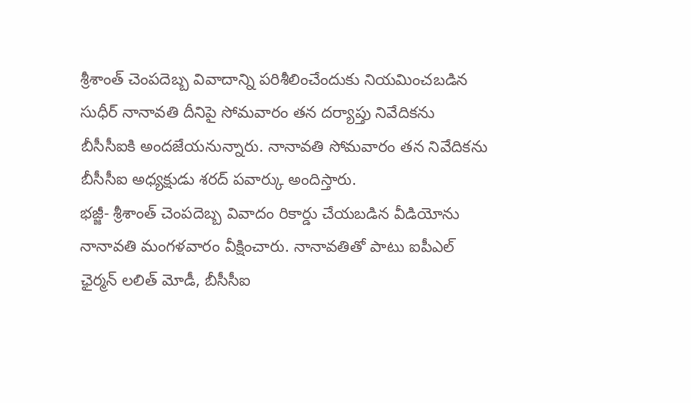శ్రీశాంత్ చెంపదెబ్బ వివాదాన్ని పరిశీలించేందుకు నియమించబడిన సుధీర్ నానావతి దీనిపై సోమవారం తన దర్యాప్తు నివేదికను బీసీసీఐకి అందజేయనున్నారు. నానావతి సోమవారం తన నివేదికను బీసీసీఐ అధ్యక్షుడు శరద్ పవార్కు అందిస్తారు.
భజ్జీ- శ్రీశాంత్ చెంపదెబ్బ వివాదం రికార్డు చేయబడిన వీడియోను నానావతి మంగళవారం వీక్షించారు. నానావతితో పాటు ఐపీఎల్ ఛైర్మన్ లలిత్ మోడీ, బీసీసీఐ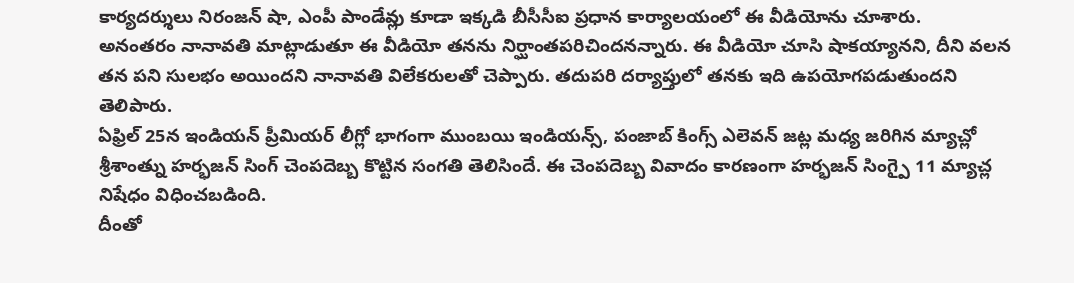కార్యదర్శులు నిరంజన్ షా, ఎంపీ పాండేవ్లు కూడా ఇక్కడి బీసీసీఐ ప్రధాన కార్యాలయంలో ఈ వీడియోను చూశారు.
అనంతరం నానావతి మాట్లాడుతూ ఈ వీడియో తనను నిర్ఘాంతపరిచిందనన్నారు. ఈ వీడియో చూసి షాకయ్యానని, దీని వలన తన పని సులభం అయిందని నానావతి విలేకరులతో చెప్పారు. తదుపరి దర్యాప్తులో తనకు ఇది ఉపయోగపడుతుందని తెలిపారు.
ఏఫ్రిల్ 25న ఇండియన్ ప్రీమియర్ లీగ్లో భాగంగా ముంబయి ఇండియన్స్, పంజాబ్ కింగ్స్ ఎలెవన్ జట్ల మధ్య జరిగిన మ్యాచ్లో శ్రీశాంత్ను హర్భజన్ సింగ్ చెంపదెబ్బ కొట్టిన సంగతి తెలిసిందే. ఈ చెంపదెబ్బ వివాదం కారణంగా హర్భజన్ సింగ్పై 11 మ్యాచ్ల నిషేధం విధించబడింది.
దీంతో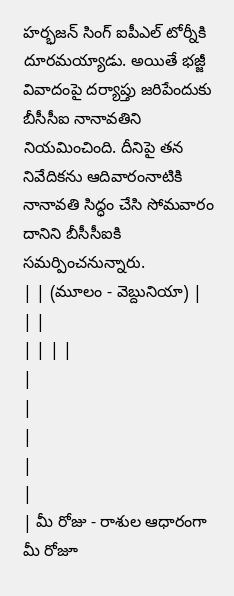హర్భజన్ సింగ్ ఐపీఎల్ టోర్నీకి దూరమయ్యాడు. అయితే భజ్జీ వివాదంపై దర్యాప్తు జరిపేందుకు బీసీసీఐ నానావతిని నియమించింది. దీనిపై తన నివేదికను ఆదివారంనాటికి నానావతి సిద్ధం చేసి సోమవారం దానిని బీసీసీఐకి సమర్పించనున్నారు.
| | (మూలం - వెబ్దునియా) |
| |
| | | |
|
|
|
|
|
| మీ రోజు - రాశుల ఆధారంగా మీ రోజూ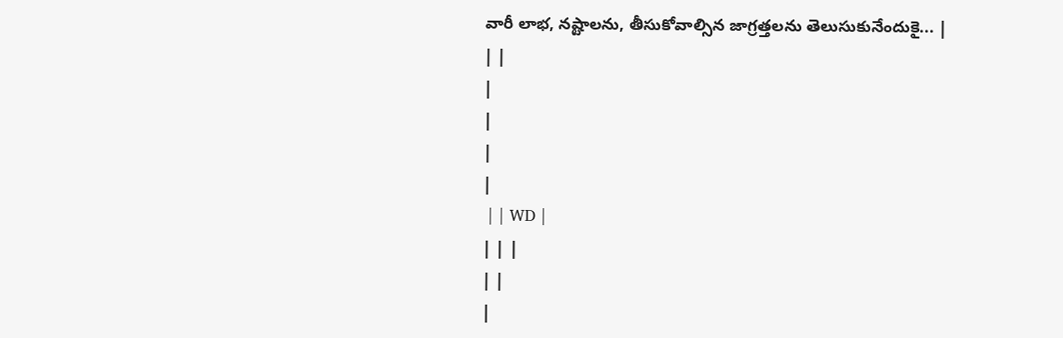వారీ లాభ, నష్టాలను, తీసుకోవాల్సిన జాగ్రత్తలను తెలుసుకునేందుకై... |
| |
|
|
|
|
 | | WD |
| | |
| |
|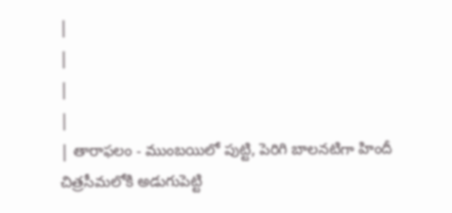|
|
|
|
| తారాఫలం - ముంబయిలో పుట్టి, పెరిగి బాలనటిగా హిందీ చిత్రసీమలోకి అడుగుపెట్టి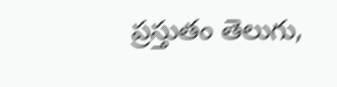ప్రస్తుతం తెలుగు,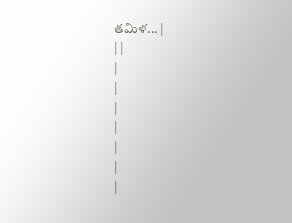తమిళ... |
| |
|
|
|
|
|
|
|